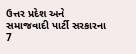ઉત્તર પ્રદેશ અને સમાજવાદી પાર્ટી સરકારના 7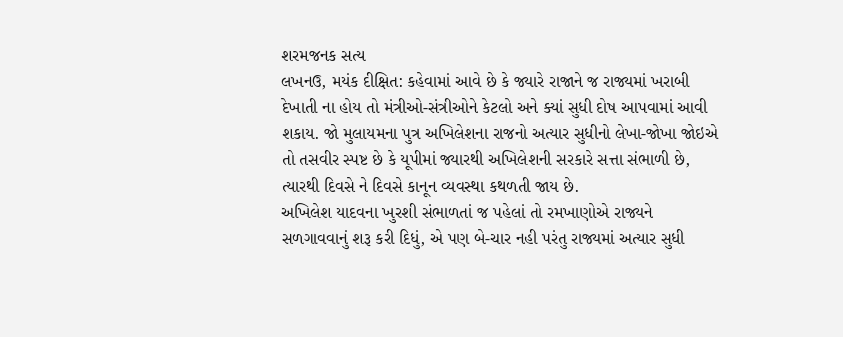શરમજનક સત્ય
લખનઉ, મયંક દીક્ષિત: કહેવામાં આવે છે કે જ્યારે રાજાને જ રાજ્યમાં ખરાબી દેખાતી ના હોય તો મંત્રીઓ-સંત્રીઓને કેટલો અને ક્યાં સુધી દોષ આપવામાં આવી શકાય. જો મુલાયમના પુત્ર અખિલેશના રાજનો અત્યાર સુધીનો લેખા-જોખા જોઇએ તો તસવીર સ્પષ્ટ છે કે યૂપીમાં જ્યારથી અખિલેશની સરકારે સત્તા સંભાળી છે, ત્યારથી દિવસે ને દિવસે કાનૂન વ્યવસ્થા કથળતી જાય છે.
અખિલેશ યાદવના ખુરશી સંભાળતાં જ પહેલાં તો રમખાણોએ રાજ્યને સળગાવવાનું શરૂ કરી દિધું, એ પણ બે-ચાર નહી પરંતુ રાજ્યમાં અત્યાર સુધી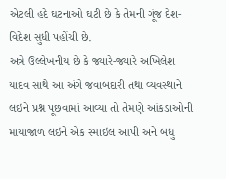એટલી હદે ઘટનાઓ ઘટી છે કે તેમની ગૂંજ દેશ-વિદેશ સુધી પહોંચી છે.
અત્રે ઉલ્લેખનીય છે કે જ્યારે-જ્યારે અખિલેશ યાદવ સાથે આ અંગે જવાબદારી તથા વ્યવસ્થાને લઇને પ્રશ્ન પૂછવામાં આવ્યા તો તેમણે આંકડાઓની માયાજાળ લઇને એક સ્માઇલ આપી અને બધુ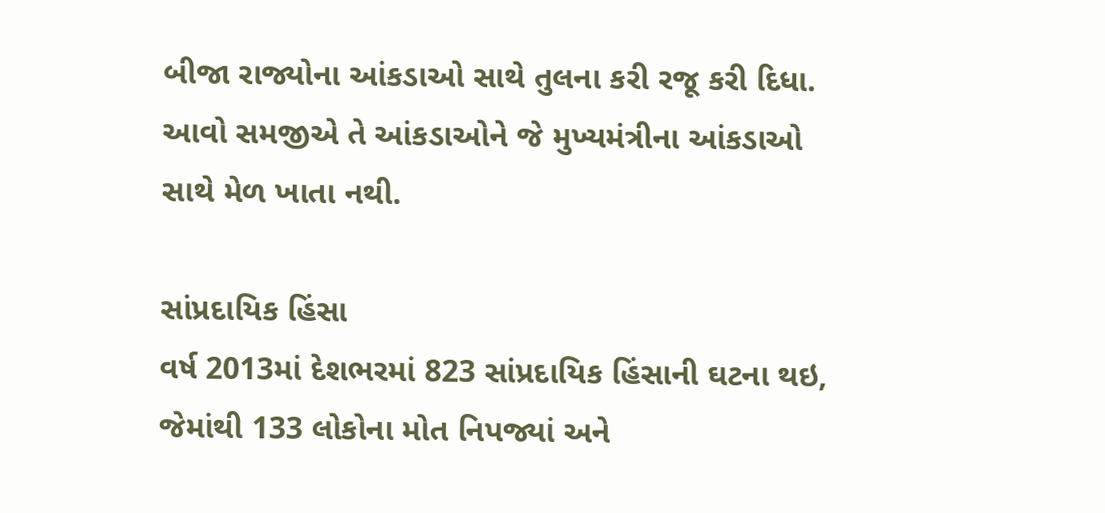બીજા રાજ્યોના આંકડાઓ સાથે તુલના કરી રજૂ કરી દિધા. આવો સમજીએ તે આંકડાઓને જે મુખ્યમંત્રીના આંકડાઓ સાથે મેળ ખાતા નથી.

સાંપ્રદાયિક હિંસા
વર્ષ 2013માં દેશભરમાં 823 સાંપ્રદાયિક હિંસાની ઘટના થઇ, જેમાંથી 133 લોકોના મોત નિપજ્યાં અને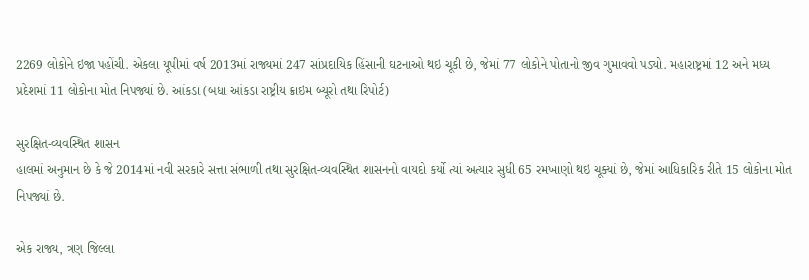2269 લોકોને ઇજા પહોંચી. એકલા યૂપીમાં વર્ષ 2013માં રાજ્યમાં 247 સાંપ્રદાયિક હિંસાની ઘટનાઓ થઇ ચૂકી છે, જેમાં 77 લોકોને પોતાનો જીવ ગુમાવવો પડ્યો. મહારાષ્ટ્રમાં 12 અને મધ્ય પ્રદેશમાં 11 લોકોના મોત નિપજ્યાં છે. આંકડા (બધા આંકડા રાષ્ટ્રીય ક્રાઇમ બ્યૂરો તથા રિપોર્ટ)

સુરક્ષિત-વ્યવસ્થિત શાસન
હાલમાં અનુમાન છે કે જે 2014માં નવી સરકારે સત્તા સંભાળી તથા સુરક્ષિત-વ્યવસ્થિત શાસનનો વાયદો કર્યો ત્યાં અત્યાર સુધી 65 રમખાણો થઇ ચૂક્યાં છે, જેમાં આધિકારિક રીતે 15 લોકોના મોત નિપજ્યાં છે.

એક રાજ્ય, ત્રણ જિલ્લા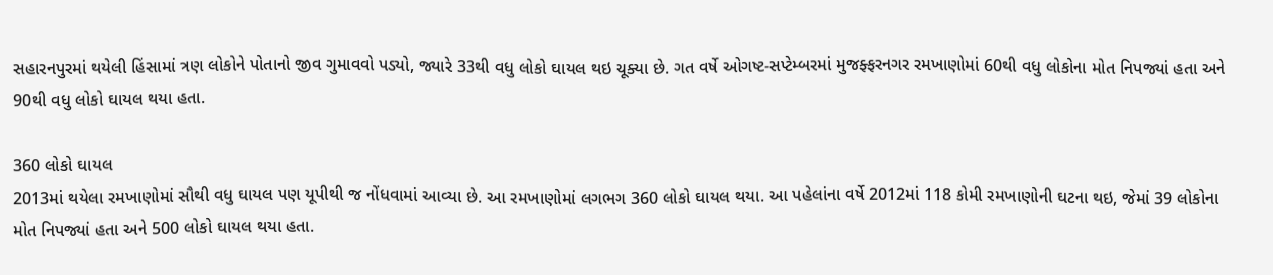સહારનપુરમાં થયેલી હિંસામાં ત્રણ લોકોને પોતાનો જીવ ગુમાવવો પડ્યો, જ્યારે 33થી વધુ લોકો ઘાયલ થઇ ચૂક્યા છે. ગત વર્ષે ઓગષ્ટ-સપ્ટેમ્બરમાં મુજફ્ફરનગર રમખાણોમાં 60થી વધુ લોકોના મોત નિપજ્યાં હતા અને 90થી વધુ લોકો ઘાયલ થયા હતા.

360 લોકો ઘાયલ
2013માં થયેલા રમખાણોમાં સૌથી વધુ ઘાયલ પણ યૂપીથી જ નોંધવામાં આવ્યા છે. આ રમખાણોમાં લગભગ 360 લોકો ઘાયલ થયા. આ પહેલાંના વર્ષે 2012માં 118 કોમી રમખાણોની ઘટના થઇ, જેમાં 39 લોકોના મોત નિપજ્યાં હતા અને 500 લોકો ઘાયલ થયા હતા.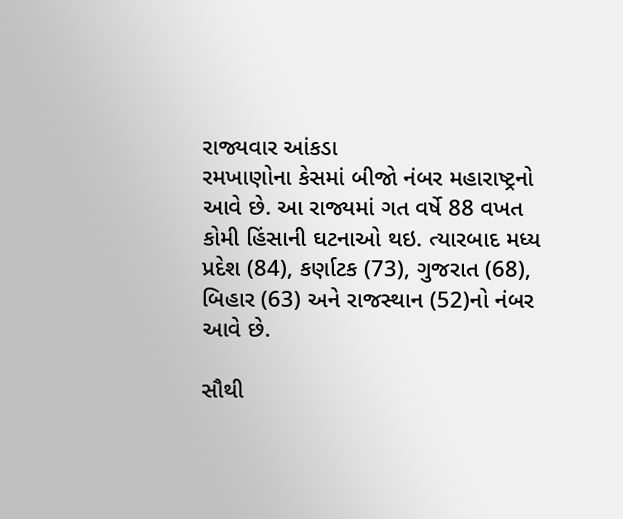રાજ્યવાર આંકડા
રમખાણોના કેસમાં બીજો નંબર મહારાષ્ટ્રનો આવે છે. આ રાજ્યમાં ગત વર્ષે 88 વખત કોમી હિંસાની ઘટનાઓ થઇ. ત્યારબાદ મધ્ય પ્રદેશ (84), કર્ણાટક (73), ગુજરાત (68), બિહાર (63) અને રાજસ્થાન (52)નો નંબર આવે છે.

સૌથી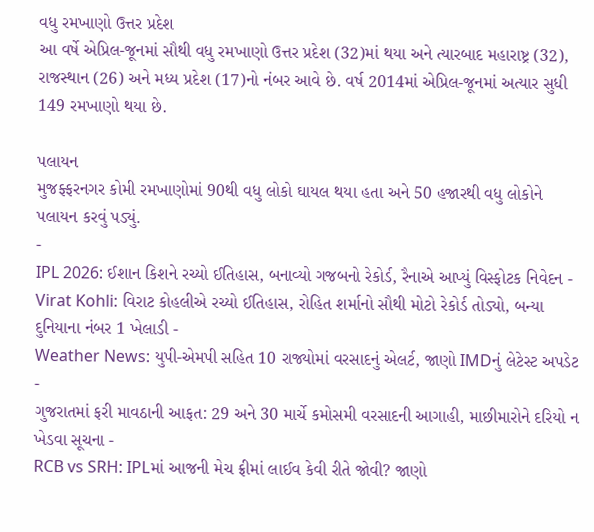વધુ રમખાણો ઉત્તર પ્રદેશ
આ વર્ષે એપ્રિલ-જૂનમાં સૌથી વધુ રમખાણો ઉત્તર પ્રદેશ (32)માં થયા અને ત્યારબાદ મહારાષ્ટ્ર (32), રાજસ્થાન (26) અને મધ્ય પ્રદેશ (17)નો નંબર આવે છે. વર્ષ 2014માં એપ્રિલ-જૂનમાં અત્યાર સુધી 149 રમખાણો થયા છે.

પલાયન
મુજફ્ફરનગર કોમી રમખાણોમાં 90થી વધુ લોકો ઘાયલ થયા હતા અને 50 હજારથી વધુ લોકોને પલાયન કરવું પડ્યું.
-
IPL 2026: ઈશાન કિશને રચ્યો ઈતિહાસ, બનાવ્યો ગજબનો રેકોર્ડ, રૈનાએ આપ્યું વિસ્ફોટક નિવેદન -
Virat Kohli: વિરાટ કોહલીએ રચ્યો ઈતિહાસ, રોહિત શર્માનો સૌથી મોટો રેકોર્ડ તોડ્યો, બન્યા દુનિયાના નંબર 1 ખેલાડી -
Weather News: યુપી-એમપી સહિત 10 રાજ્યોમાં વરસાદનું એલર્ટ, જાણો IMDનું લેટેસ્ટ અપડેટ -
ગુજરાતમાં ફરી માવઠાની આફત: 29 અને 30 માર્ચે કમોસમી વરસાદની આગાહી, માછીમારોને દરિયો ન ખેડવા સૂચના -
RCB vs SRH: IPLમાં આજની મેચ ફ્રીમાં લાઈવ કેવી રીતે જોવી? જાણો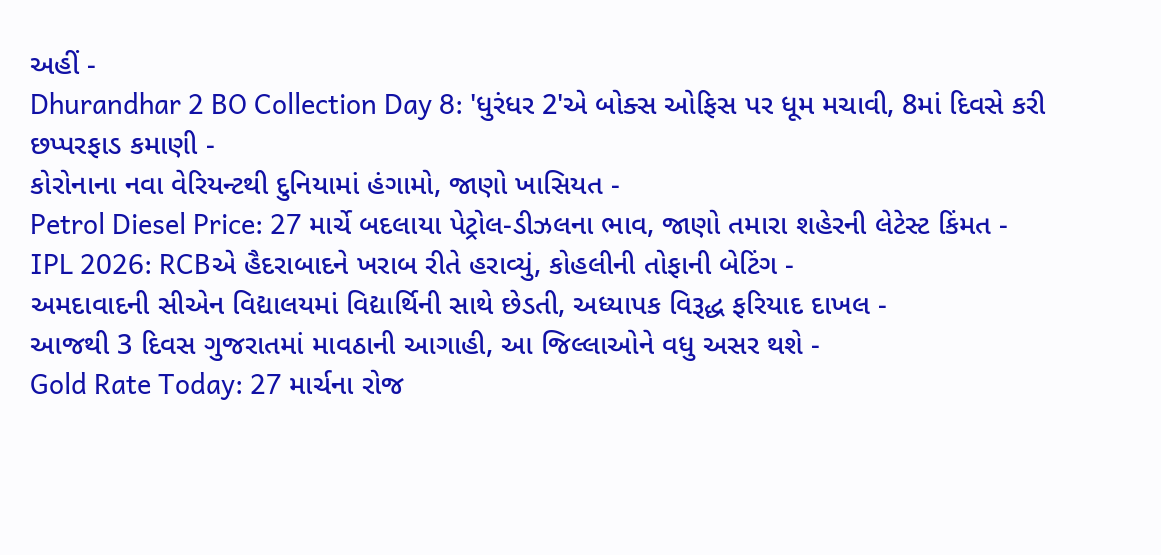અહીં -
Dhurandhar 2 BO Collection Day 8: 'ધુરંધર 2'એ બોક્સ ઓફિસ પર ધૂમ મચાવી, 8માં દિવસે કરી છપ્પરફાડ કમાણી -
કોરોનાના નવા વેરિયન્ટથી દુનિયામાં હંગામો, જાણો ખાસિયત -
Petrol Diesel Price: 27 માર્ચે બદલાયા પેટ્રોલ-ડીઝલના ભાવ, જાણો તમારા શહેરની લેટેસ્ટ કિંમત -
IPL 2026: RCBએ હૈદરાબાદને ખરાબ રીતે હરાવ્યું, કોહલીની તોફાની બેટિંગ -
અમદાવાદની સીએન વિદ્યાલયમાં વિદ્યાર્થિની સાથે છેડતી, અધ્યાપક વિરૂદ્ધ ફરિયાદ દાખલ -
આજથી 3 દિવસ ગુજરાતમાં માવઠાની આગાહી, આ જિલ્લાઓને વધુ અસર થશે -
Gold Rate Today: 27 માર્ચના રોજ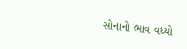સોનાનો ભાવ વધ્યો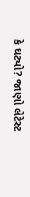કે ઘટ્યો? જાણો લેટેસ્ટ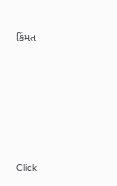કિંમત









Click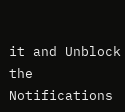it and Unblock the Notifications